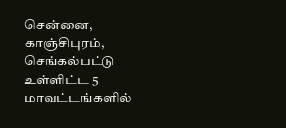சென்னை, காஞ்சிபுரம், செங்கல்பட்டு உள்ளிட்ட 5 மாவட்டங்களில்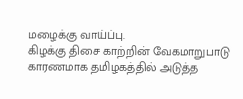மழைக்கு வாய்ப்பு.
கிழக்கு திசை காற்றின் வேகமாறுபாடு காரணமாக தமிழகத்தில் அடுத்த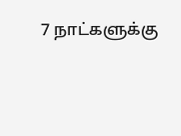7 நாட்களுக்கு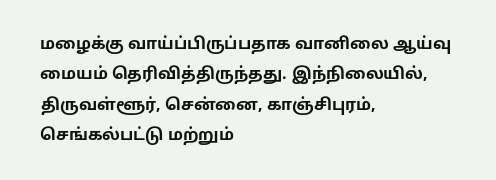மழைக்கு வாய்ப்பிருப்பதாக வானிலை ஆய்வு மையம் தெரிவித்திருந்தது. இந்நிலையில், திருவள்ளூர், சென்னை, காஞ்சிபுரம், செங்கல்பட்டு மற்றும்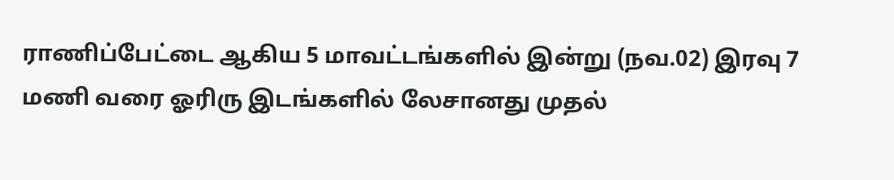ராணிப்பேட்டை ஆகிய 5 மாவட்டங்களில் இன்று (நவ.02) இரவு 7 மணி வரை ஓரிரு இடங்களில் லேசானது முதல்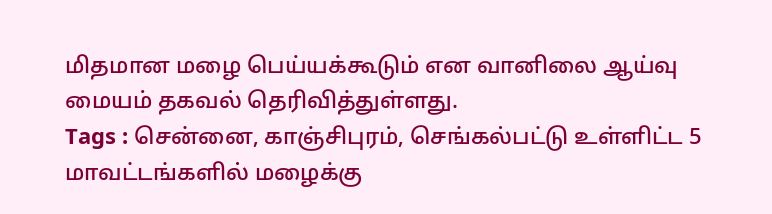மிதமான மழை பெய்யக்கூடும் என வானிலை ஆய்வு மையம் தகவல் தெரிவித்துள்ளது.
Tags : சென்னை, காஞ்சிபுரம், செங்கல்பட்டு உள்ளிட்ட 5 மாவட்டங்களில் மழைக்கு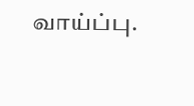வாய்ப்பு.